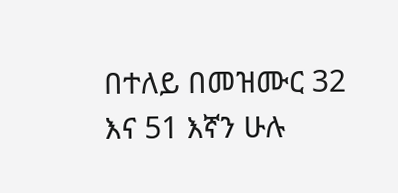በተለይ በመዝሙር 32 እና 51 እኛን ሁሉ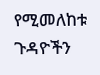የሚመለከቱ ጉዳዮችን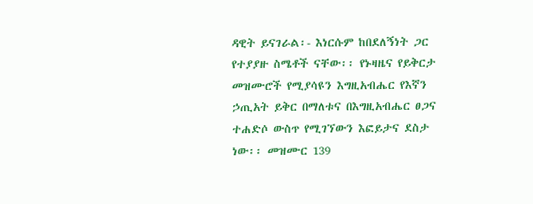ዳዊት ይናገራል፡- እነርሱም ከበደለኝነት ጋር የተያያዙ ስሜቶች ናቸው፡፡ የኑዛዜና የይቅርታ መዝሙሮች የሚያሳዩን እግዚአብሔር የእኛን ኃጢአት ይቅር በማለቱና በእግዚአብሔር ፀጋና ተሐድሶ ውስጥ የሚገኘውን እፎይታና ደስታ ነው፡፡ መዝሙር 139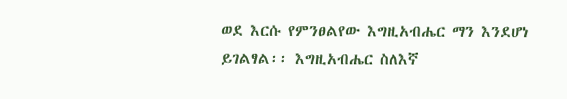ወደ እርሱ የምንፀልየው እግዚአብሔር ማን እንደሆነ ይገልፃል፡፡ እግዚአብሔር ስለእኛ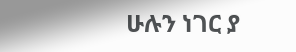ሁሉን ነገር ያ